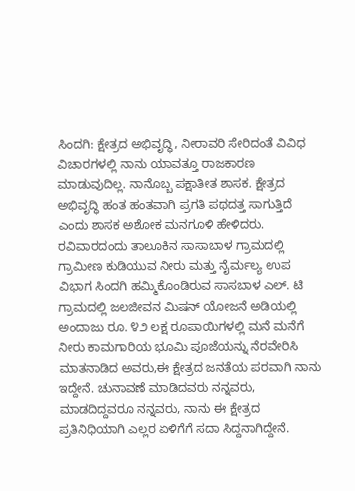ಸಿಂದಗಿ: ಕ್ಷೇತ್ರದ ಅಭಿವೃದ್ಧಿ, ನೀರಾವರಿ ಸೇರಿದಂತೆ ವಿವಿಧ ವಿಚಾರಗಳಲ್ಲಿ ನಾನು ಯಾವತ್ತೂ ರಾಜಕಾರಣ ಮಾಡುವುದಿಲ್ಲ. ನಾನೊಬ್ಬ ಪಕ್ಷಾತೀತ ಶಾಸಕ. ಕ್ಷೇತ್ರದ ಅಭಿವೃದ್ಧಿ ಹಂತ ಹಂತವಾಗಿ ಪ್ರಗತಿ ಪಥದತ್ತ ಸಾಗುತ್ತಿದೆ ಎಂದು ಶಾಸಕ ಅಶೋಕ ಮನಗೂಳಿ ಹೇಳಿದರು.
ರವಿವಾರದಂದು ತಾಲೂಕಿನ ಸಾಸಾಬಾಳ ಗ್ರಾಮದಲ್ಲಿ ಗ್ರಾಮೀಣ ಕುಡಿಯುವ ನೀರು ಮತ್ತು ನೈರ್ಮಲ್ಯ ಉಪ ವಿಭಾಗ ಸಿಂದಗಿ ಹಮ್ಮಿಕೊಂಡಿರುವ ಸಾಸಬಾಳ ಎಲ್. ಟಿ ಗ್ರಾಮದಲ್ಲಿ ಜಲಜೀವನ ಮಿಷನ್ ಯೋಜನೆ ಅಡಿಯಲ್ಲಿ ಅಂದಾಜು ರೂ. ೪೨ ಲಕ್ಷ ರೂಪಾಯಿಗಳಲ್ಲಿ ಮನೆ ಮನೆಗೆ ನೀರು ಕಾಮಗಾರಿಯ ಭೂಮಿ ಪೂಜೆಯನ್ನು ನೆರವೇರಿಸಿ ಮಾತನಾಡಿದ ಅವರು,ಈ ಕ್ಷೇತ್ರದ ಜನತೆಯ ಪರವಾಗಿ ನಾನು ಇದ್ದೇನೆ. ಚುನಾವಣೆ ಮಾಡಿದವರು ನನ್ನವರು, ಮಾಡದಿದ್ದವರೂ ನನ್ನವರು, ನಾನು ಈ ಕ್ಷೇತ್ರದ ಪ್ರತಿನಿಧಿಯಾಗಿ ಎಲ್ಲರ ಏಳಿಗೆಗೆ ಸದಾ ಸಿದ್ದನಾಗಿದ್ದೇನೆ.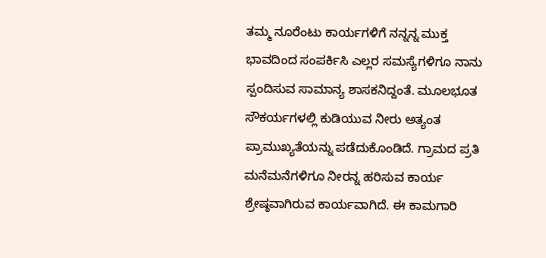ತಮ್ಮ ನೂರೆಂಟು ಕಾರ್ಯಗಳಿಗೆ ನನ್ನನ್ನ ಮುಕ್ತ ಭಾವದಿಂದ ಸಂಪರ್ಕಿಸಿ ಎಲ್ಲರ ಸಮಸ್ಯೆಗಳಿಗೂ ನಾನು ಸ್ಪಂದಿಸುವ ಸಾಮಾನ್ಯ ಶಾಸಕನಿದ್ದಂತೆ. ಮೂಲಭೂತ ಸೌಕರ್ಯಗಳಲ್ಲಿ ಕುಡಿಯುವ ನೀರು ಅತ್ಯಂತ ಪ್ರಾಮುಖ್ಯತೆಯನ್ನು ಪಡೆದುಕೊಂಡಿದೆ. ಗ್ರಾಮದ ಪ್ರತಿ ಮನೆಮನೆಗಳಿಗೂ ನೀರನ್ನ ಹರಿಸುವ ಕಾರ್ಯ ಶ್ರೇಷ್ಠವಾಗಿರುವ ಕಾರ್ಯವಾಗಿದೆ. ಈ ಕಾಮಗಾರಿ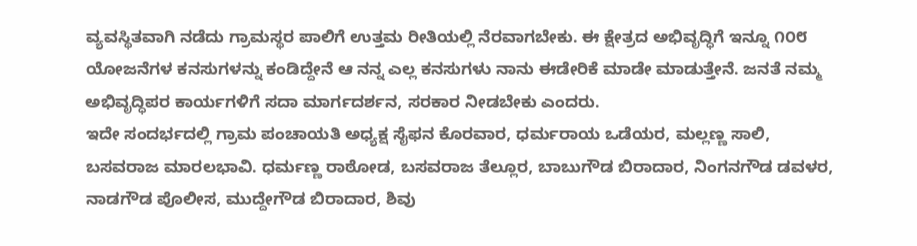ವ್ಯವಸ್ಥಿತವಾಗಿ ನಡೆದು ಗ್ರಾಮಸ್ಥರ ಪಾಲಿಗೆ ಉತ್ತಮ ರೀತಿಯಲ್ಲಿ ನೆರವಾಗಬೇಕು. ಈ ಕ್ಷೇತ್ರದ ಅಭಿವೃದ್ಧಿಗೆ ಇನ್ನೂ ೧೦೮ ಯೋಜನೆಗಳ ಕನಸುಗಳನ್ನು ಕಂಡಿದ್ದೇನೆ ಆ ನನ್ನ ಎಲ್ಲ ಕನಸುಗಳು ನಾನು ಈಡೇರಿಕೆ ಮಾಡೇ ಮಾಡುತ್ತೇನೆ. ಜನತೆ ನಮ್ಮ ಅಭಿವೃದ್ಧಿಪರ ಕಾರ್ಯಗಳಿಗೆ ಸದಾ ಮಾರ್ಗದರ್ಶನ, ಸರಕಾರ ನೀಡಬೇಕು ಎಂದರು.
ಇದೇ ಸಂದರ್ಭದಲ್ಲಿ ಗ್ರಾಮ ಪಂಚಾಯತಿ ಅಧ್ಯಕ್ಷ ಸೈಫನ ಕೊರವಾರ, ಧರ್ಮರಾಯ ಒಡೆಯರ, ಮಲ್ಲಣ್ಣ ಸಾಲಿ, ಬಸವರಾಜ ಮಾರಲಭಾವಿ. ಧರ್ಮಣ್ಣ ರಾಠೋಡ, ಬಸವರಾಜ ತೆಲ್ಲೂರ, ಬಾಬುಗೌಡ ಬಿರಾದಾರ, ನಿಂಗನಗೌಡ ಡವಳರ, ನಾಡಗೌಡ ಪೊಲೀಸ, ಮುದ್ದೇಗೌಡ ಬಿರಾದಾರ, ಶಿವು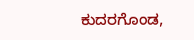ಕುದರಗೊಂಡ,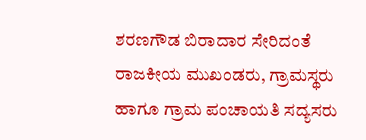ಶರಣಗೌಡ ಬಿರಾದಾರ ಸೇರಿದಂತೆ ರಾಜಕೀಯ ಮುಖಂಡರು, ಗ್ರಾಮಸ್ಥರು ಹಾಗೂ ಗ್ರಾಮ ಪಂಚಾಯತಿ ಸದ್ಯಸರು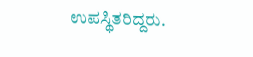ಉಪಸ್ಥಿತರಿದ್ದರು.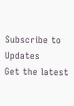Subscribe to Updates
Get the latest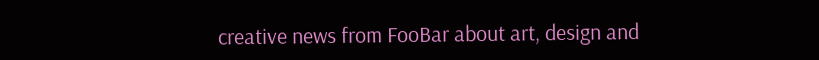creative news from FooBar about art, design and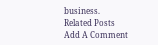business.
Related Posts
Add A Comment